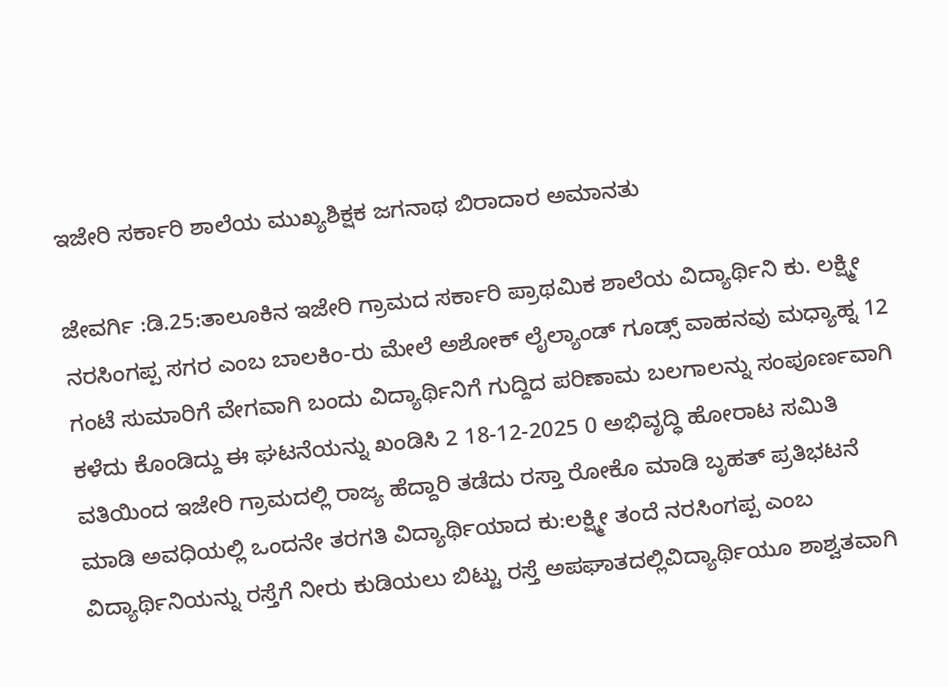ಇಜೇರಿ ಸರ್ಕಾರಿ ಶಾಲೆಯ ಮುಖ್ಯಶಿಕ್ಷಕ ಜಗನಾಥ ಬಿರಾದಾರ ಅಮಾನತು

ಜೇವರ್ಗಿ :ಡಿ.25:ತಾಲೂಕಿನ ಇಜೇರಿ ಗ್ರಾಮದ ಸರ್ಕಾರಿ ಪ್ರಾಥಮಿಕ ಶಾಲೆಯ ವಿದ್ಯಾರ್ಥಿನಿ ಕು. ಲಕ್ಷ್ಮೀ ನರಸಿಂಗಪ್ಪ ಸಗರ ಎಂಬ ಬಾಲಕಿಂ-ರು ಮೇಲೆ ಅಶೋಕ್ ಲೈಲ್ಯಾಂಡ್ ಗೂಡ್ಸ್ ವಾಹನವು ಮಧ್ಯಾಹ್ನ 12 ಗಂಟೆ ಸುಮಾರಿಗೆ ವೇಗವಾಗಿ ಬಂದು ವಿದ್ಯಾರ್ಥಿನಿಗೆ ಗುದ್ದಿದ ಪರಿಣಾಮ ಬಲಗಾಲನ್ನು ಸಂಪೂರ್ಣವಾಗಿ ಕಳೆದು ಕೊಂಡಿದ್ದು ಈ ಘಟನೆಯನ್ನು ಖಂಡಿಸಿ 2 18-12-2025 0 ಅಭಿವೃದ್ಧಿ ಹೋರಾಟ ಸಮಿತಿ ವತಿಯಿಂದ ಇಜೇರಿ ಗ್ರಾಮದಲ್ಲಿ ರಾಜ್ಯ ಹೆದ್ದಾರಿ ತಡೆದು ರಸ್ತಾ ರೋಕೊ ಮಾಡಿ ಬೃಹತ್ ಪ್ರತಿಭಟನೆ ಮಾಡಿ ಅವಧಿಯಲ್ಲಿ ಒಂದನೇ ತರಗತಿ ವಿದ್ಯಾರ್ಥಿಯಾದ ಕು:ಲಕ್ಷ್ಮೀ ತಂದೆ ನರಸಿಂಗಪ್ಪ ಎಂಬ ವಿದ್ಯಾರ್ಥಿನಿಯನ್ನು ರಸ್ತೆಗೆ ನೀರು ಕುಡಿಯಲು ಬಿಟ್ಟು ರಸ್ತೆ ಅಪಘಾತದಲ್ಲಿವಿದ್ಯಾರ್ಥಿಯೂ ಶಾಶ್ವತವಾಗಿ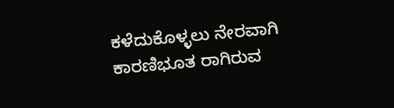ಕಳೆದುಕೊಳ್ಳಲು ನೇರವಾಗಿ ಕಾರಣಿಭೂತ ರಾಗಿರುವ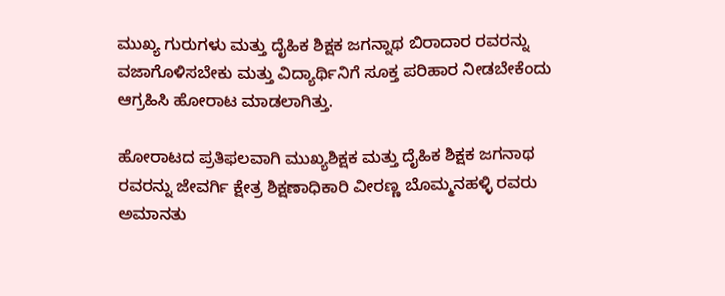ಮುಖ್ಯ ಗುರುಗಳು ಮತ್ತು ದೈಹಿಕ ಶಿಕ್ಷಕ ಜಗನ್ನಾಥ ಬಿರಾದಾರ ರವರನ್ನು ವಜಾಗೊಳಿಸಬೇಕು ಮತ್ತು ವಿದ್ಯಾರ್ಥಿನಿಗೆ ಸೂಕ್ತ ಪರಿಹಾರ ನೀಡಬೇಕೆಂದು ಆಗ್ರಹಿಸಿ ಹೋರಾಟ ಮಾಡಲಾಗಿತ್ತು.

ಹೋರಾಟದ ಪ್ರತಿಫಲವಾಗಿ ಮುಖ್ಯಶಿಕ್ಷಕ ಮತ್ತು ದೈಹಿಕ ಶಿಕ್ಷಕ ಜಗನಾಥ ರವರನ್ನು ಜೇವರ್ಗಿ ಕ್ಷೇತ್ರ ಶಿಕ್ಷಣಾಧಿಕಾರಿ ವೀರಣ್ಣ ಬೊಮ್ಮನಹಳ್ಳಿ ರವರು ಅಮಾನತು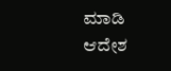ಮಾಡಿ ಆದೇಶ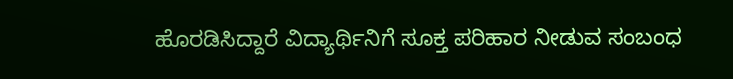ಹೊರಡಿಸಿದ್ದಾರೆ ವಿದ್ಯಾರ್ಥಿನಿಗೆ ಸೂಕ್ತ ಪರಿಹಾರ ನೀಡುವ ಸಂಬಂಧ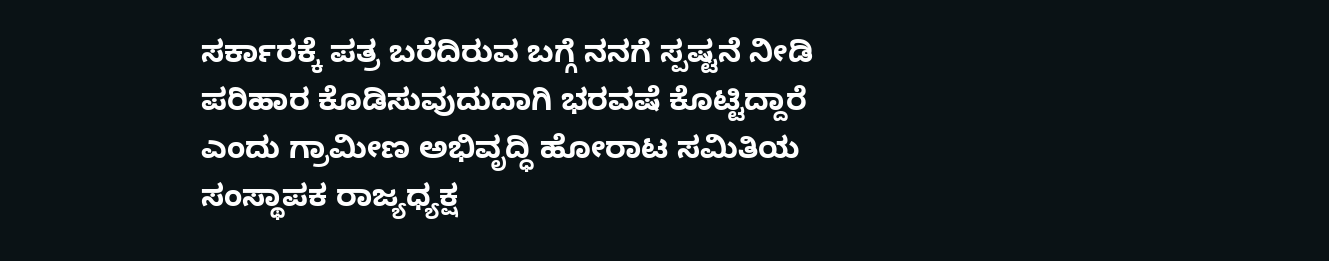ಸರ್ಕಾರಕ್ಕೆ ಪತ್ರ ಬರೆದಿರುವ ಬಗ್ಗೆ ನನಗೆ ಸ್ಪಷ್ಟನೆ ನೀಡಿ ಪರಿಹಾರ ಕೊಡಿಸುವುದುದಾಗಿ ಭರವಷೆ ಕೊಟ್ಟಿದ್ದಾರೆ ಎಂದು ಗ್ರಾಮೀಣ ಅಭಿವೃದ್ಧಿ ಹೋರಾಟ ಸಮಿತಿಯ ಸಂಸ್ಥಾಪಕ ರಾಜ್ಯಧ್ಯಕ್ಷ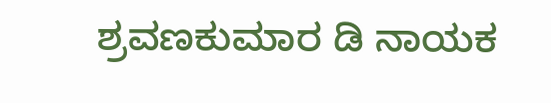ಶ್ರವಣಕುಮಾರ ಡಿ ನಾಯಕ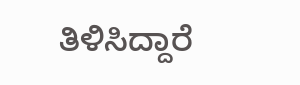ತಿಳಿಸಿದ್ದಾರೆ